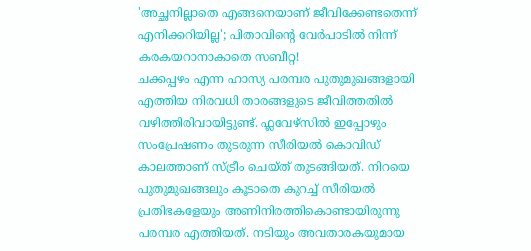'അച്ഛനില്ലാതെ എങ്ങനെയാണ് ജീവിക്കേണ്ടതെന്ന് എനിക്കറിയില്ല'; പിതാവിന്റെ വേർപാടിൽ നിന്ന് കരകയറാനാകാതെ സബീറ്റ!
ചക്കപ്പഴം എന്ന ഹാസ്യ പരമ്പര പുതുമുഖങ്ങളായി എത്തിയ നിരവധി താരങ്ങളുടെ ജീവിത്തതിൽ വഴിത്തിരിവായിട്ടുണ്ട്. ഫ്ലവേഴ്സിൽ ഇപ്പോഴും സംപ്രേഷണം തുടരുന്ന സീരിയൽ കൊവിഡ് കാലത്താണ് സ്ട്രീം ചെയ്ത് തുടങ്ങിയത്. നിറയെ പുതുമുഖങ്ങലും കൂടാതെ കുറച്ച് സീരിയൽ പ്രതിഭകളേയും അണിനിരത്തികൊണ്ടായിരുന്നു പരമ്പര എത്തിയത്. നടിയും അവതാരകയുമായ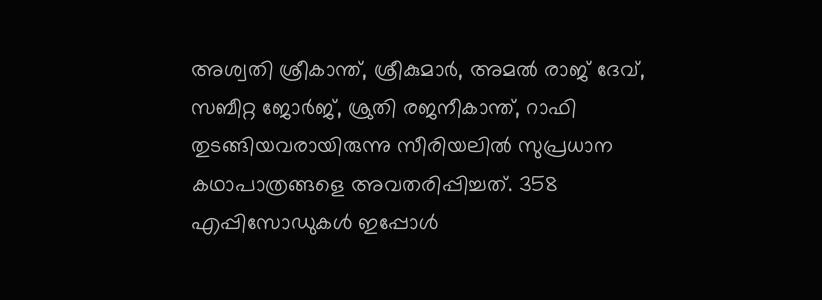അശ്വതി ശ്രീകാന്ത്, ശ്രീകുമാർ, അമൽ രാജ് ദേവ്, സബീറ്റ ജോർജ്, ശ്രുതി രജനീകാന്ത്, റാഫി തുടങ്ങിയവരായിരുന്നു സീരിയലിൽ സുപ്രധാന കഥാപാത്രങ്ങളെ അവതരിപ്പിച്ചത്. 358 എപ്പിസോഡുകൾ ഇപ്പോൾ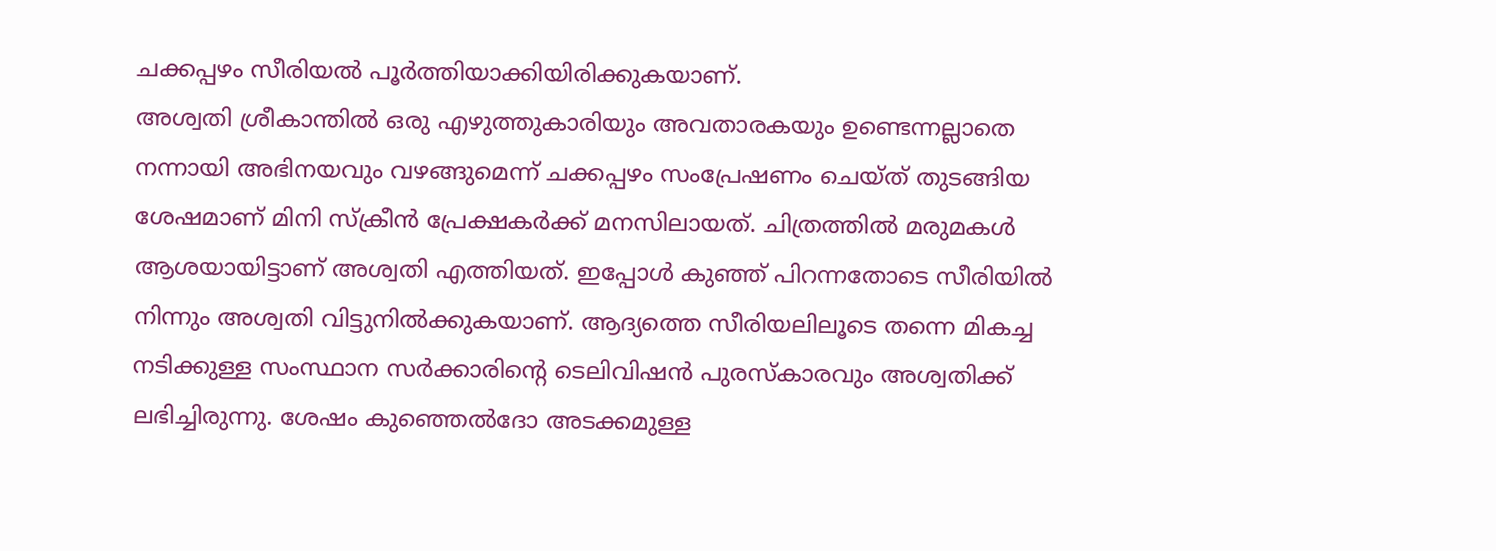ചക്കപ്പഴം സീരിയൽ പൂർത്തിയാക്കിയിരിക്കുകയാണ്.
അശ്വതി ശ്രീകാന്തിൽ ഒരു എഴുത്തുകാരിയും അവതാരകയും ഉണ്ടെന്നല്ലാതെ നന്നായി അഭിനയവും വഴങ്ങുമെന്ന് ചക്കപ്പഴം സംപ്രേഷണം ചെയ്ത് തുടങ്ങിയ ശേഷമാണ് മിനി സ്ക്രീൻ പ്രേക്ഷകർക്ക് മനസിലായത്. ചിത്രത്തിൽ മരുമകൾ ആശയായിട്ടാണ് അശ്വതി എത്തിയത്. ഇപ്പോൾ കുഞ്ഞ് പിറന്നതോടെ സീരിയിൽ നിന്നും അശ്വതി വിട്ടുനിൽക്കുകയാണ്. ആദ്യത്തെ സീരിയലിലൂടെ തന്നെ മികച്ച നടിക്കുള്ള സംസ്ഥാന സർക്കാരിന്റെ ടെലിവിഷൻ പുരസ്കാരവും അശ്വതിക്ക് ലഭിച്ചിരുന്നു. ശേഷം കുഞ്ഞെൽദോ അടക്കമുള്ള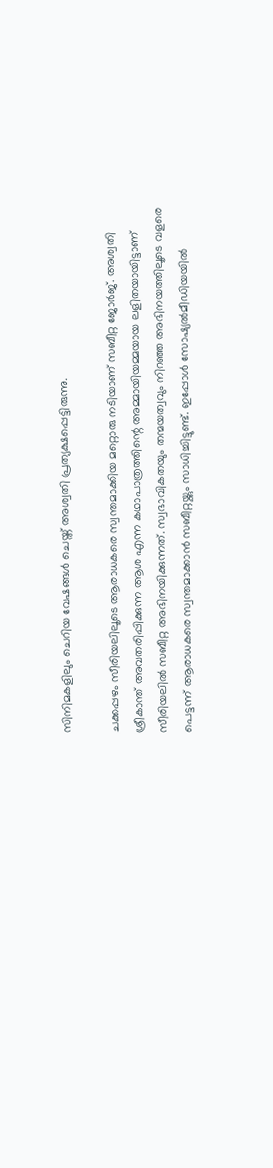സിനിമകളിലും ചെറിയ വേഷങ്ങൾ ചെയ്ത് അശ്വതി പ്രത്യക്ഷപ്പെട്ടിരുന്നു.

ചക്കപ്പഴം സീരിയലിലൂടെ ആരാധകരെ സ്വന്തമാക്കിയ മറ്റൊരു നടിയാണ് സബീറ്റ ജോർജ്. അശ്വതി ശ്രീകാന്ത് അവതരിപ്പിക്കുന്ന ആശ എന്ന കഥാപാത്രത്തിന്റെ അമ്മായിയമ്മയായ ലളിതയായിട്ടാണ് സീരിയലിൽ സബീറ്റ അഭിനയിക്കുന്നത്. സ്വഭാവികതയും തന്മയത്വവും നിറഞ്ഞ അഭിനയത്തിലൂടെ വളരെ പെട്ടന്ന് ആരാധകരെ സ്വന്തമാക്കാൻ സബീറ്റയ്ക്കും സാധിച്ചിട്ടുണ്ട്. ഇപ്പോൾ സോഷ്യൽമീഡിയയിൽ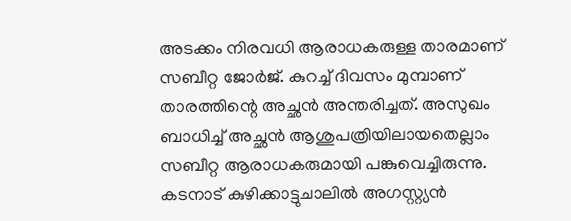അടക്കം നിരവധി ആരാധകരുള്ള താരമാണ് സബീറ്റ ജോർജ്. കുറച്ച് ദിവസം മുമ്പാണ് താരത്തിന്റെ അച്ഛൻ അന്തരിച്ചത്. അസുഖം ബാധിച്ച് അച്ഛൻ ആശുപത്രിയിലായതെല്ലാം സബീറ്റ ആരാധകരുമായി പങ്കുവെച്ചിരുന്നു. കടനാട് കുഴിക്കാട്ടുചാലിൽ അഗസ്റ്റ്യൻ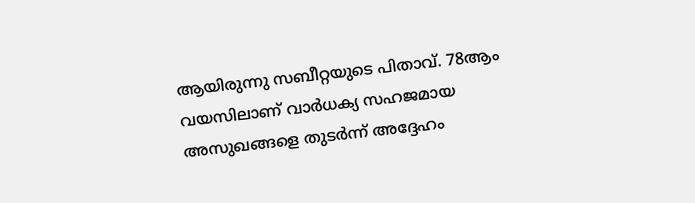ആയിരുന്നു സബീറ്റയുടെ പിതാവ്. 78ആം വയസിലാണ് വാർധക്യ സഹജമായ അസുഖങ്ങളെ തുടർന്ന് അദ്ദേഹം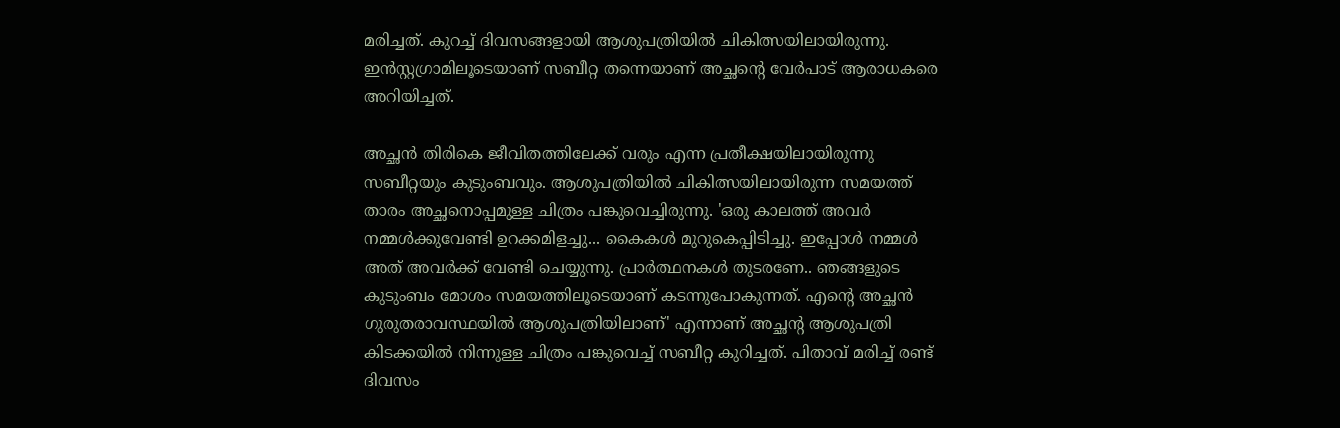മരിച്ചത്. കുറച്ച് ദിവസങ്ങളായി ആശുപത്രിയിൽ ചികിത്സയിലായിരുന്നു. ഇൻസ്റ്റഗ്രാമിലൂടെയാണ് സബീറ്റ തന്നെയാണ് അച്ഛന്റെ വേർപാട് ആരാധകരെ അറിയിച്ചത്.

അച്ഛൻ തിരികെ ജീവിതത്തിലേക്ക് വരും എന്ന പ്രതീക്ഷയിലായിരുന്നു സബീറ്റയും കുടുംബവും. ആശുപത്രിയിൽ ചികിത്സയിലായിരുന്ന സമയത്ത് താരം അച്ഛനൊപ്പമുള്ള ചിത്രം പങ്കുവെച്ചിരുന്നു. 'ഒരു കാലത്ത് അവർ നമ്മൾക്കുവേണ്ടി ഉറക്കമിളച്ചു... കൈകൾ മുറുകെപ്പിടിച്ചു. ഇപ്പോൾ നമ്മൾ അത് അവർക്ക് വേണ്ടി ചെയ്യുന്നു. പ്രാർത്ഥനകൾ തുടരണേ.. ഞങ്ങളുടെ കുടുംബം മോശം സമയത്തിലൂടെയാണ് കടന്നുപോകുന്നത്. എന്റെ അച്ഛൻ ഗുരുതരാവസ്ഥയിൽ ആശുപത്രിയിലാണ്' എന്നാണ് അച്ഛന്റ ആശുപത്രി കിടക്കയിൽ നിന്നുള്ള ചിത്രം പങ്കുവെച്ച് സബീറ്റ കുറിച്ചത്. പിതാവ് മരിച്ച് രണ്ട് ദിവസം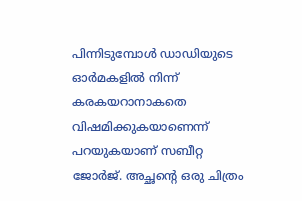പിന്നിടുമ്പോൾ ഡാഡിയുടെ ഓർമകളിൽ നിന്ന് കരകയറാനാകതെ വിഷമിക്കുകയാണെന്ന് പറയുകയാണ് സബീറ്റ ജോർജ്. അച്ഛന്റെ ഒരു ചിത്രം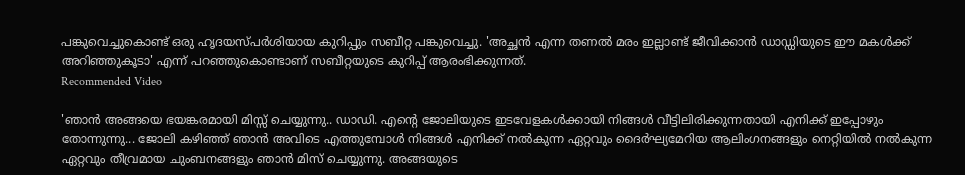പങ്കുവെച്ചുകൊണ്ട് ഒരു ഹൃദയസ്പർശിയായ കുറിപ്പും സബീറ്റ പങ്കുവെച്ചു. 'അച്ഛൻ എന്ന തണൽ മരം ഇല്ലാണ്ട് ജീവിക്കാൻ ഡാഡ്ഡിയുടെ ഈ മകൾക്ക് അറിഞ്ഞുകൂടാ' എന്ന് പറഞ്ഞുകൊണ്ടാണ് സബീറ്റയുടെ കുറിപ്പ് ആരംഭിക്കുന്നത്.
Recommended Video

'ഞാൻ അങ്ങയെ ഭയങ്കരമായി മിസ്സ് ചെയ്യുന്നു.. ഡാഡി. എന്റെ ജോലിയുടെ ഇടവേളകൾക്കായി നിങ്ങൾ വീട്ടിലിരിക്കുന്നതായി എനിക്ക് ഇപ്പോഴും തോന്നുന്നു... ജോലി കഴിഞ്ഞ് ഞാൻ അവിടെ എത്തുമ്പോൾ നിങ്ങൾ എനിക്ക് നൽകുന്ന ഏറ്റവും ദൈർഘ്യമേറിയ ആലിംഗനങ്ങളും നെറ്റിയിൽ നൽകുന്ന ഏറ്റവും തീവ്രമായ ചുംബനങ്ങളും ഞാൻ മിസ് ചെയ്യുന്നു. അങ്ങയുടെ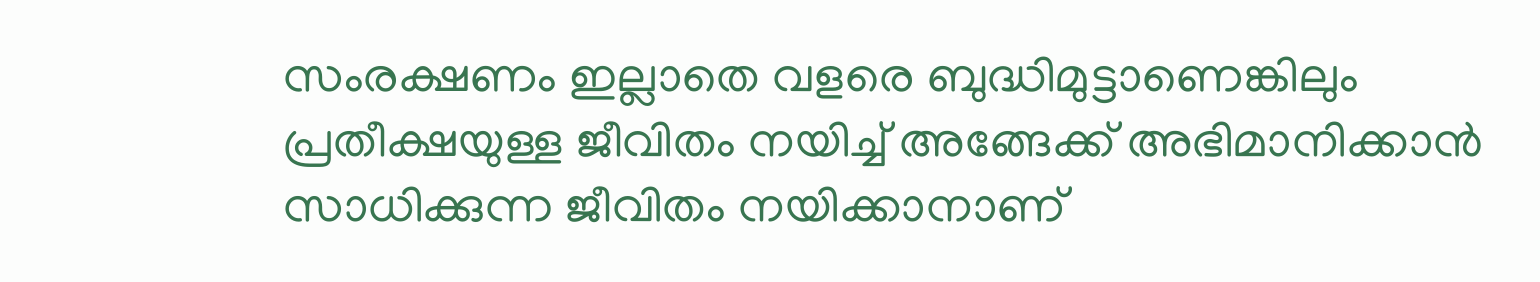സംരക്ഷണം ഇല്ലാതെ വളരെ ബുദ്ധിമുട്ടാണെങ്കിലും പ്രതീക്ഷയുള്ള ജീവിതം നയിച്ച് അങ്ങേക്ക് അഭിമാനിക്കാൻ സാധിക്കുന്ന ജീവിതം നയിക്കാനാണ്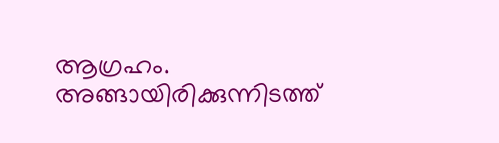ആഗ്രഹം. അങ്ങായിരിക്കുന്നിടത്ത്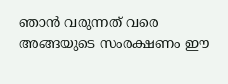ഞാൻ വരുന്നത് വരെ അങ്ങയുടെ സംരക്ഷണം ഈ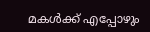മകൾക്ക് എപ്പോഴും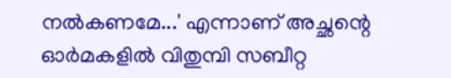നൽകണമേ...' എന്നാണ് അച്ഛന്റെ ഓർമകളിൽ വിതുമ്പി സബീറ്റ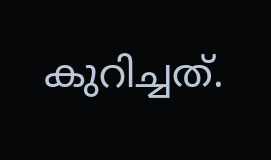കുറിച്ചത്.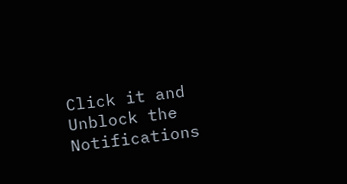Click it and Unblock the Notifications